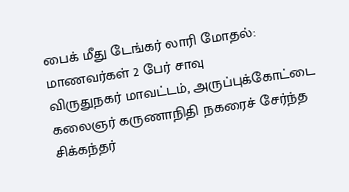பைக் மீது டேங்கர் லாரி மோதல்: மாணவர்கள் 2 பேர் சாவு
விருதுநகர் மாவட்டம், அருப்புக்கோட்டை கலைஞர் கருணாநிதி நகரைச் சேர்ந்த சிக்கந்தர்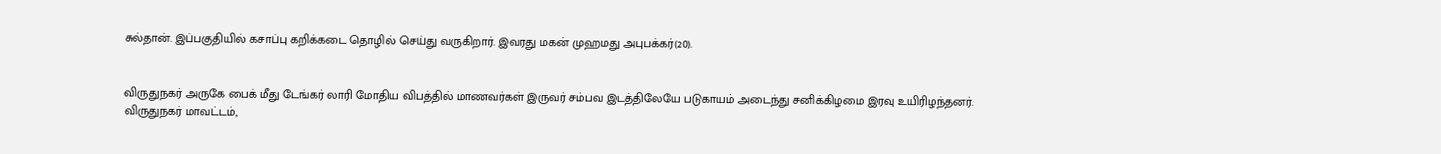சுல்தான். இப்பகுதியில் கசாப்பு கறிக்கடை தொழில் செய்து வருகிறார். இவரது மகன் முஹமது அபுபக்கர்(20).


விருதுநகர் அருகே பைக் மீது டேங்கர் லாரி மோதிய விபத்தில் மாணவர்கள் இருவர் சம்பவ இடத்திலேயே படுகாயம் அடைந்து சனிக்கிழமை இரவு உயிரிழந்தனர்.
விருதுநகர் மாவட்டம்,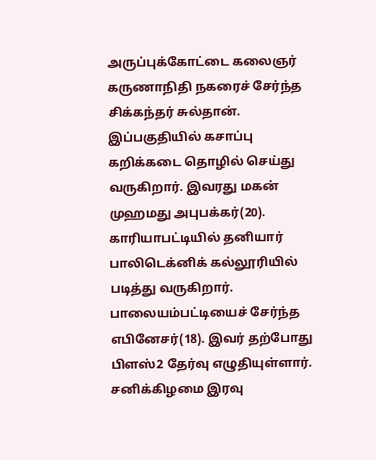அருப்புக்கோட்டை கலைஞர் கருணாநிதி நகரைச் சேர்ந்த சிக்கந்தர் சுல்தான். இப்பகுதியில் கசாப்பு கறிக்கடை தொழில் செய்து வருகிறார். இவரது மகன் முஹமது அபுபக்கர்(20). காரியாபட்டியில் தனியார் பாலிடெக்னிக் கல்லூரியில் படித்து வருகிறார். பாலையம்பட்டியைச் சேர்ந்த எபினேசர்(18). இவர் தற்போது பிளஸ்2 தேர்வு எழுதியுள்ளார். சனிக்கிழமை இரவு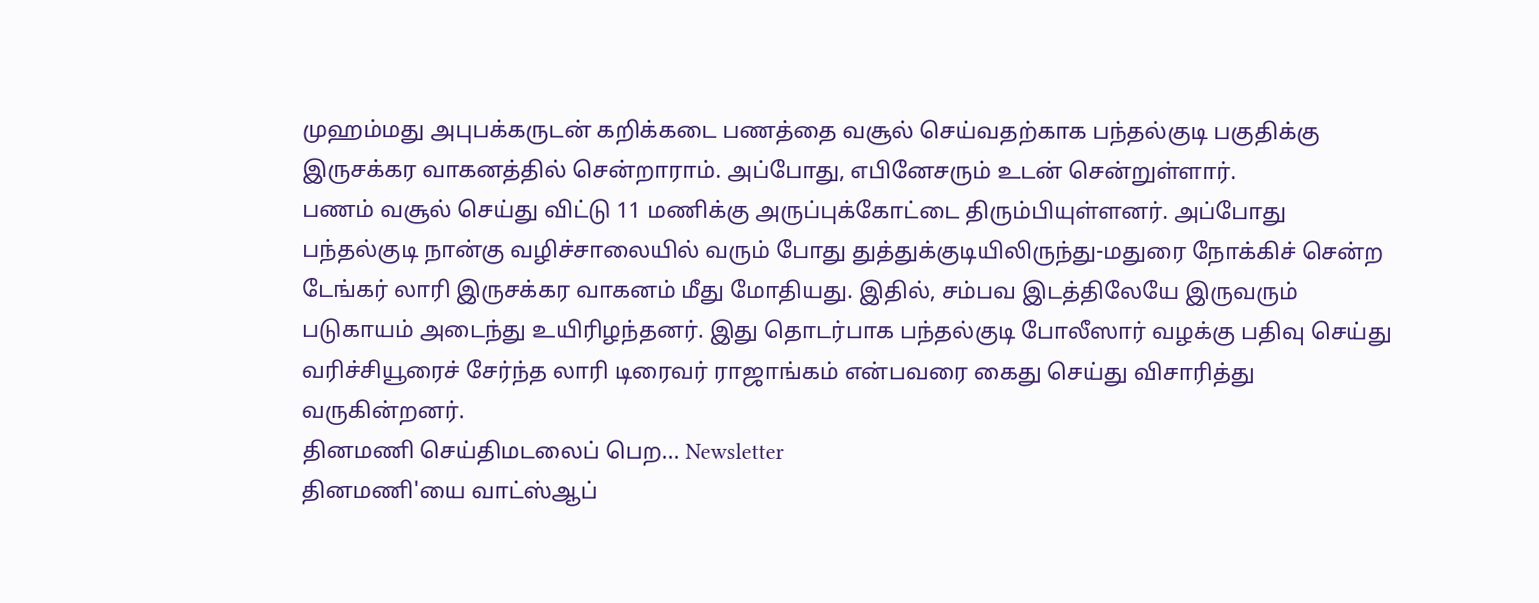முஹம்மது அபுபக்கருடன் கறிக்கடை பணத்தை வசூல் செய்வதற்காக பந்தல்குடி பகுதிக்கு இருசக்கர வாகனத்தில் சென்றாராம். அப்போது, எபினேசரும் உடன் சென்றுள்ளார்.
பணம் வசூல் செய்து விட்டு 11 மணிக்கு அருப்புக்கோட்டை திரும்பியுள்ளனர். அப்போது பந்தல்குடி நான்கு வழிச்சாலையில் வரும் போது துத்துக்குடியிலிருந்து-மதுரை நோக்கிச் சென்ற டேங்கர் லாரி இருசக்கர வாகனம் மீது மோதியது. இதில், சம்பவ இடத்திலேயே இருவரும் படுகாயம் அடைந்து உயிரிழந்தனர். இது தொடர்பாக பந்தல்குடி போலீஸார் வழக்கு பதிவு செய்து வரிச்சியூரைச் சேர்ந்த லாரி டிரைவர் ராஜாங்கம் என்பவரை கைது செய்து விசாரித்து வருகின்றனர்.
தினமணி செய்திமடலைப் பெற... Newsletter
தினமணி'யை வாட்ஸ்ஆப்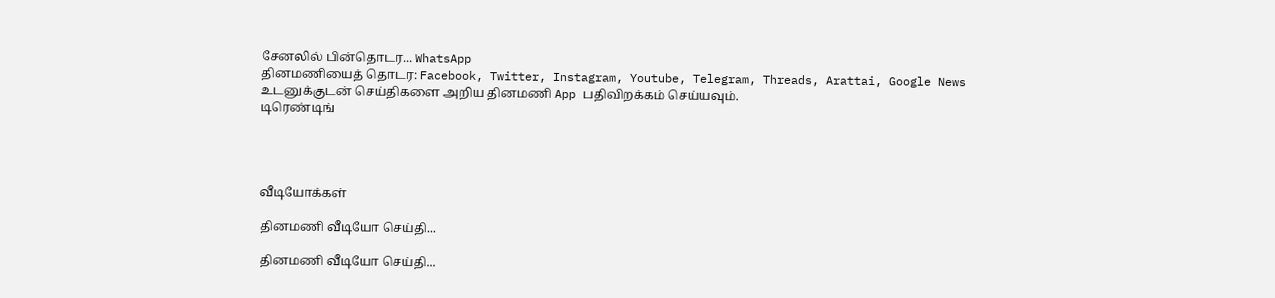சேனலில் பின்தொடர... WhatsApp
தினமணியைத் தொடர: Facebook, Twitter, Instagram, Youtube, Telegram, Threads, Arattai, Google News
உடனுக்குடன் செய்திகளை அறிய தினமணி App பதிவிறக்கம் செய்யவும்.
டிரெண்டிங்




வீடியோக்கள்

தினமணி வீடியோ செய்தி...

தினமணி வீடியோ செய்தி...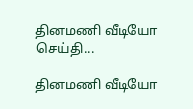தினமணி வீடியோ செய்தி...

தினமணி வீடியோ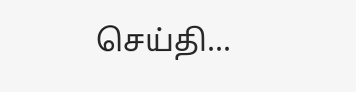செய்தி...